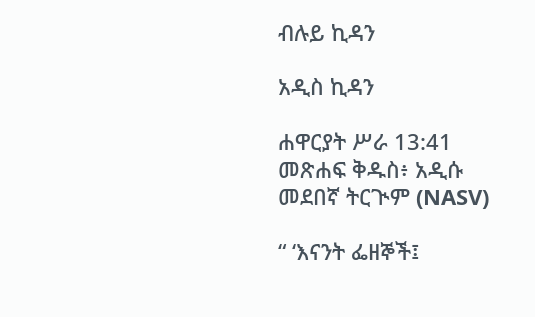ብሉይ ኪዳን

አዲስ ኪዳን

ሐዋርያት ሥራ 13:41 መጽሐፍ ቅዱስ፥ አዲሱ መደበኛ ትርጒም (NASV)

“ ‘እናንት ፌዘኞች፤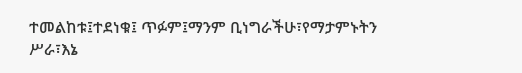ተመልከቱ፤ተደነቁ፤ ጥፉም፤ማንም ቢነግራችሁ፣የማታምኑትን ሥራ፣እኔ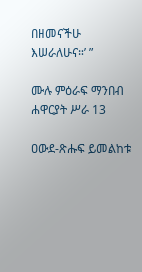በዘመናችሁ እሠራለሁና።’ ”

ሙሉ ምዕራፍ ማንበብ ሐዋርያት ሥራ 13

ዐውደ-ጽሑፍ ይመልከቱ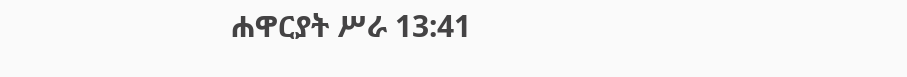ሐዋርያት ሥራ 13:41